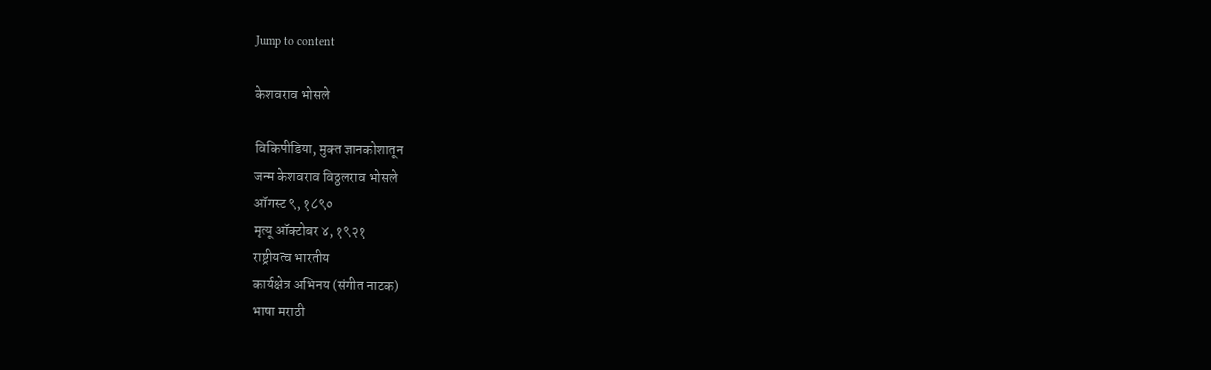Jump to content

केशवराव भोसले

विकिपीडिया, मुक्‍त ज्ञानकोशातून
जन्म केशवराव विठ्ठलराव भोसले
ऑगस्ट ९, १८९०
मृत्यू ऑक्टोबर ४, १९२१
राष्ट्रीयत्व भारतीय
कार्यक्षेत्र अभिनय (संगीत नाटक)
भाषा मराठी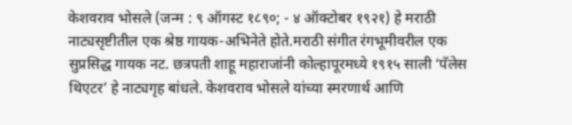केशवराव भोसले (जन्म : ९ ऑगस्ट १८९०; - ४ ऑक्टोबर १९२१) हे मराठी नाट्यसृष्टीतील एक श्रेष्ठ गायक-अभिनेते होते.मराठी संगीत रंगभूमीवरील एक सुप्रसिद्ध गायक नट. छत्रपती शाहू महाराजांनी कोल्हापूरमध्ये १९१५ साली ‘पॅलेस थिएटर’ हे नाट्यगृह बांधले. केशवराव भोसले यांच्या स्मरणार्थ आणि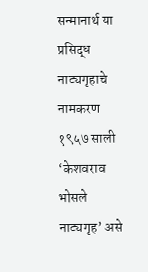सन्मानार्थ या प्रसिद्ध नाट्यगृहाचे नामकरण १९५७ साली ‘केशवराव भोसले नाट्यगृह’ असे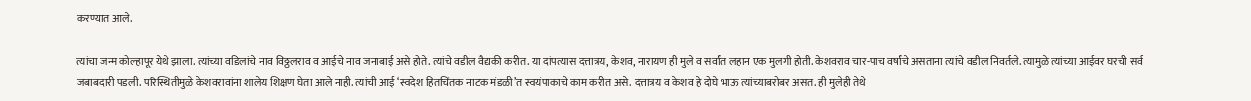करण्यात आले.

त्यांचा जन्म कोल्हापूर येथे झाला. त्यांच्या वडिलांचे नाव विठ्ठलराव व आईचे नाव जनाबाई असे होते. त्यांचे वडील वैद्यकी करीत. या दांपत्यास दत्तात्रय, केशव, नारायण ही मुले व सर्वांत लहान एक मुलगी होती. केशवराव चार-पाच वर्षांचे असताना त्यांचे वडील निवर्तले. त्यामुळे त्यांच्या आईवर घरची सर्व जबाबदारी पडली. परिस्थितीमुळे केशवरावांना शालेय शिक्षण घेता आले नाही. त्यांची आई ‘स्वदेश हितचिंतक नाटक मंडळी’त स्वयंपाकाचे काम करीत असे. दत्तात्रय व केशव हे दोघे भाऊ त्यांच्याबरोबर असत. ही मुलेही तेथे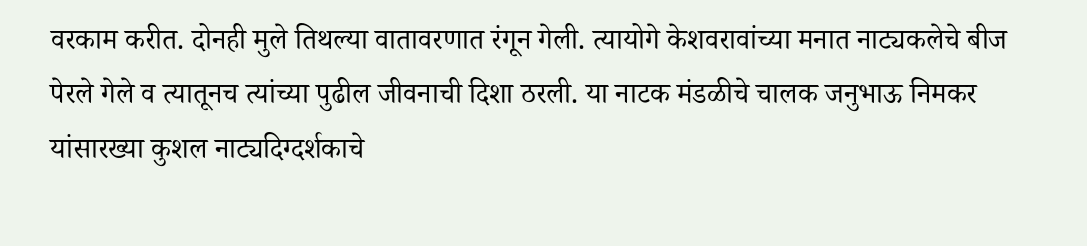वरकाम करीत. दोनही मुले तिथल्या वातावरणात रंगून गेली. त्यायोगे केशवरावांच्या मनात नाट्यकलेचे बीज पेरले गेले व त्यातूनच त्यांच्या पुढील जीवनाची दिशा ठरली. या नाटक मंडळीचे चालक जनुभाऊ निमकर यांसारख्या कुशल नाट्यदिग्दर्शकाचे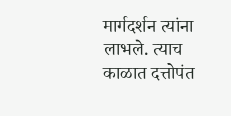मार्गदर्शन त्यांना लाभले. त्याच काळात दत्तोपंत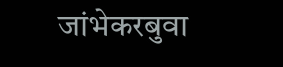जांभेकरबुवा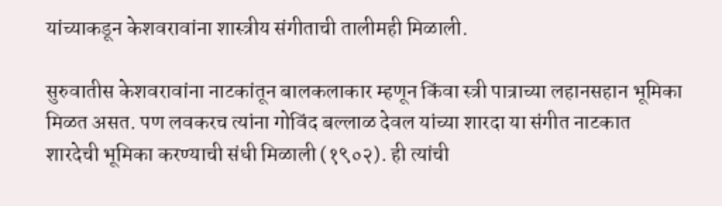यांच्याकडून केशवरावांना शास्त्रीय संगीताची तालीमही मिळाली.

सुरुवातीस केशवरावांना नाटकांतून बालकलाकार म्हणून किंवा स्त्री पात्राच्या लहानसहान भूमिका मिळत असत. पण लवकरच त्यांना गोविंद बल्लाळ देवल यांच्या शारदा या संगीत नाटकात शारदेची भूमिका करण्याची संधी मिळाली (१९०२). ही त्यांची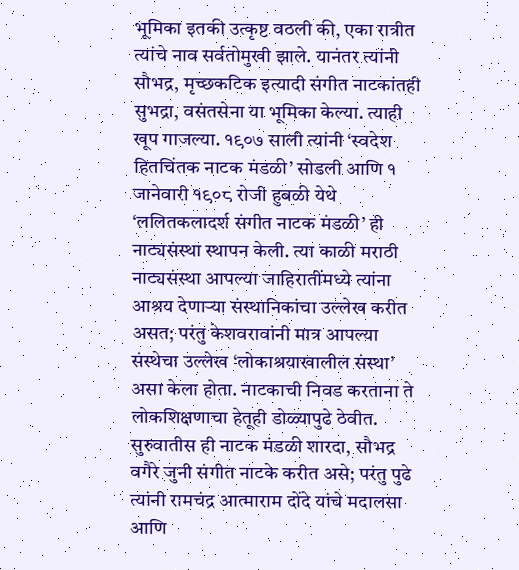भूमिका इतकी उत्कृष्ट वठली की, एका रात्रीत त्यांचे नाव सर्वतोमुखी झाले. यानंतर त्यांनी सौभद्र, मृच्छकटिक इत्यादी संगीत नाटकांतही सुभद्रा, वसंतसेना या भूमिका केल्या. त्याही खूप गाजल्या. १९०७ साली त्यांनी ‘स्वदेश हितचिंतक नाटक मंडळी’ सोडली आणि १ जानेवारी १९०८ रोजी हुबळी येथे ‘ललितकलादर्श संगीत नाटक मंडळी’ ही नाट्यसंस्था स्थापन केली. त्या काळी मराठी नाट्यसंस्था आपल्या जाहिरातींमध्ये त्यांना आश्रय देणाऱ्या संस्थानिकांचा उल्लेख करीत असत; परंतु केशवरावांनी मात्र आपल्या संस्थेचा उल्लेख ‘लोकाश्रयाखालील संस्था’ असा केला होता. नाटकाची निवड करताना ते लोकशिक्षणाचा हेतूही डोळ्यापुढे ठेवीत. सुरुवातीस ही नाटक मंडळी शारदा, सौभद्र वगैरे जुनी संगीत नाटके करीत असे; परंतु पुढे त्यांनी रामचंद्र आत्माराम दोंदे यांचे मदालसा आणि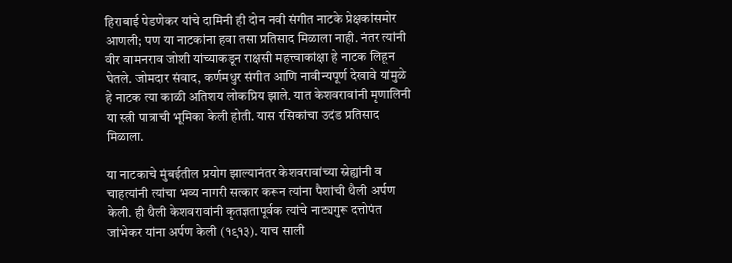हिराबाई पेडणेकर यांचे दामिनी ही दोन नवी संगीत नाटके प्रेक्षकांसमोर आणली; पण या नाटकांना हवा तसा प्रतिसाद मिळाला नाही. नंतर त्यांनी वीर वामनराव जोशी यांच्याकडून राक्षसी महत्त्वाकांक्षा हे नाटक लिहून घेतले. जोमदार संवाद, कर्णमधुर संगीत आणि नावीन्यपूर्ण देखावे यांमुळे हे नाटक त्या काळी अतिशय लोकप्रिय झाले. यात केशवरावांनी मृणालिनी या स्त्री पात्राची भूमिका केली होती. यास रसिकांचा उदंड प्रतिसाद मिळाला.

या नाटकाचे मुंबईतील प्रयोग झाल्यानंतर केशवरावांच्या स्नेह्यांनी व चाहत्यांनी त्यांचा भव्य नागरी सत्कार करून त्यांना पैशांची थैली अर्पण केली. ही थैली केशवरावांनी कृतज्ञतापूर्वक त्यांचे नाट्यगुरू दत्तोपंत जांभेकर यांना अर्पण केली (१९१३). याच साली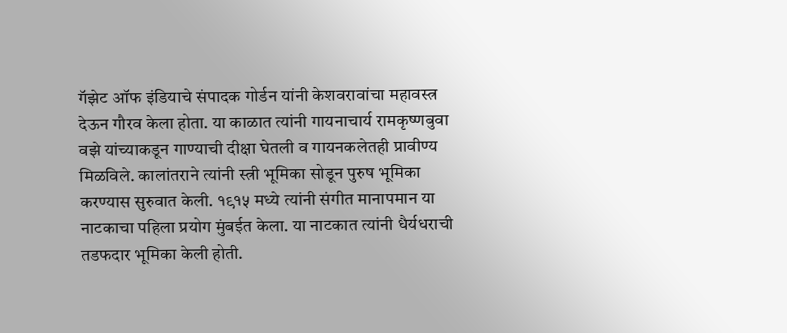गॅझेट ऑफ इंडियाचे संपादक गोर्डन यांनी केशवरावांचा महावस्त्र देऊन गौरव केला होता. या काळात त्यांनी गायनाचार्य रामकृष्णबुवा वझे यांच्याकडून गाण्याची दीक्षा घेतली व गायनकलेतही प्रावीण्य मिळविले. कालांतराने त्यांनी स्त्री भूमिका सोडून पुरुष भूमिका करण्यास सुरुवात केली. १९१५ मध्ये त्यांनी संगीत मानापमान या नाटकाचा पहिला प्रयोग मुंबईत केला. या नाटकात त्यांनी धैर्यधराची तडफदार भूमिका केली होती.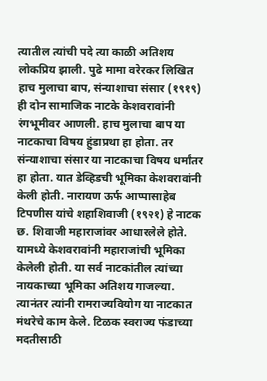त्यातील त्यांची पदे त्या काळी अतिशय लोकप्रिय झाली. पुढे मामा वरेरकर लिखित हाच मुलाचा बाप, संन्याशाचा संसार (१९१९) ही दोन सामाजिक नाटके केशवरावांनी रंगभूमीवर आणली. हाच मुलाचा बाप या नाटकाचा विषय हुंडाप्रथा हा होता. तर संन्याशाचा संसार या नाटकाचा विषय धर्मांतर हा होता. यात डेव्हिडची भूमिका केशवरावांनी केली होती. नारायण ऊर्फ आप्पासाहेब टिपणीस यांचे शहाशिवाजी (१९२१) हे नाटक छ. शिवाजी महाराजांवर आधारलेले होते. यामध्ये केशवरावांनी महाराजांची भूमिका केलेली होती. या सर्व नाटकांतील त्यांच्या नायकाच्या भूमिका अतिशय गाजल्या. त्यानंतर त्यांनी रामराज्यवियोग या नाटकात मंथरेचे काम केले. टिळक स्वराज्य फंडाच्या मदतीसाठी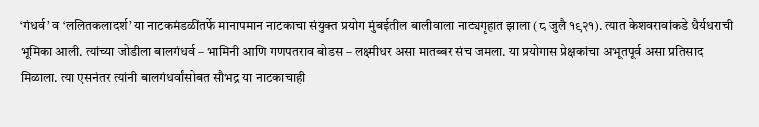‘गंधर्व’ व ‘ललितकलादर्श’ या नाटकमंडळींतर्फे मानापमान नाटकाचा संयुक्त प्रयोग मुंबईतील बालीवाला नाट्यगृहात झाला (८ जुलै १९२१). त्यात केशवरावांकडे धैर्यधराची भूमिका आली. त्यांच्या जोडीला बालगंधर्व – भामिनी आणि गणपतराव बोडस – लक्ष्मीधर असा मातब्बर संच जमला. या प्रयोगास प्रेक्षकांचा अभूतपूर्व असा प्रतिसाद मिळाला. त्या एसनंतर त्यांनी बालगंधर्वांसोबत सौभद्र या नाटकाचाही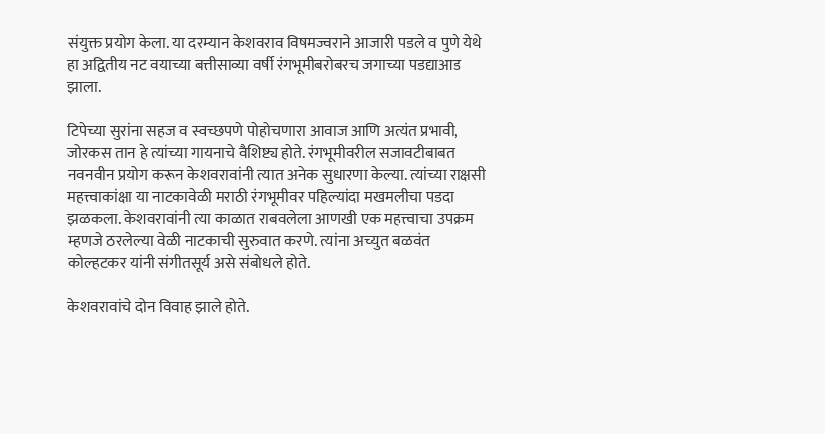संयुक्त प्रयोग केला. या दरम्यान केशवराव विषमज्वराने आजारी पडले व पुणे येथे हा अद्वितीय नट वयाच्या बत्तीसाव्या वर्षी रंगभूमीबरोबरच जगाच्या पडद्याआड झाला.

टिपेच्या सुरांना सहज व स्वच्छपणे पोहोचणारा आवाज आणि अत्यंत प्रभावी, जोरकस तान हे त्यांच्या गायनाचे वैशिष्ट्य होते. रंगभूमीवरील सजावटीबाबत नवनवीन प्रयोग करून केशवरावांनी त्यात अनेक सुधारणा केल्या. त्यांच्या राक्षसी महत्त्वाकांक्षा या नाटकावेळी मराठी रंगभूमीवर पहिल्यांदा मखमलीचा पडदा झळकला. केशवरावांनी त्या काळात राबवलेला आणखी एक महत्त्वाचा उपक्रम म्हणजे ठरलेल्या वेळी नाटकाची सुरुवात करणे. त्यांना अच्युत बळवंत कोल्हटकर यांनी संगीतसूर्य असे संबोधले होते.

केशवरावांचे दोन विवाह झाले होते.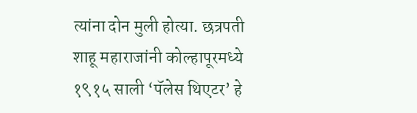त्यांना दोन मुली होत्या. छत्रपती शाहू महाराजांनी कोल्हापूरमध्ये १९१५ साली ‘पॅलेस थिएटर’ हे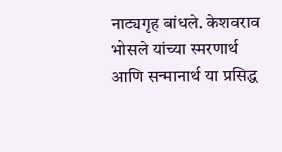नाट्यगृह बांधले. केशवराव भोसले यांच्या स्मरणार्थ आणि सन्मानार्थ या प्रसिद्ध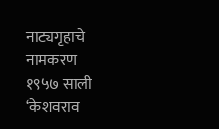नाट्यगृहाचे नामकरण १९५७ साली ‘केशवराव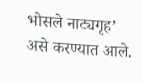भोसले नाट्यगृह’ असे करण्यात आले.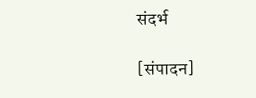संदर्भ

[संपादन]